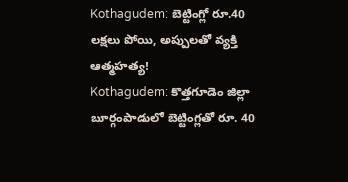Kothagudem: బెట్టింగ్లో రూ.40 లక్షలు పోయి, అప్పులతో వ్యక్తి ఆత్మహత్య!
Kothagudem: కొత్తగూడెం జిల్లా బూర్గంపాడులో బెట్టింగ్లతో రూ. 40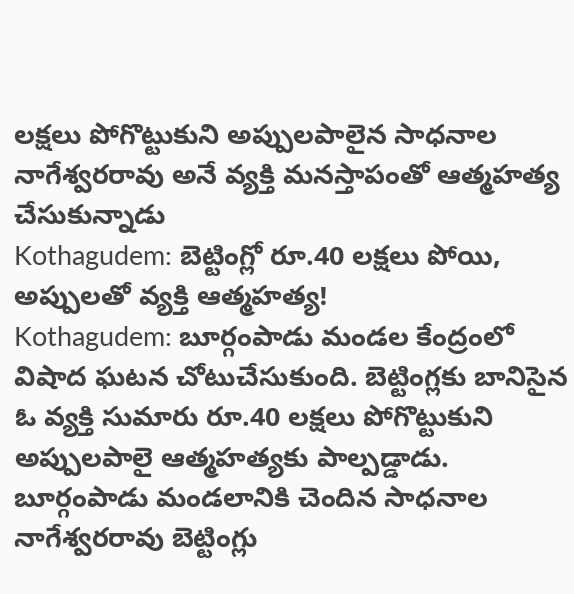లక్షలు పోగొట్టుకుని అప్పులపాలైన సాధనాల నాగేశ్వరరావు అనే వ్యక్తి మనస్తాపంతో ఆత్మహత్య చేసుకున్నాడు
Kothagudem: బెట్టింగ్లో రూ.40 లక్షలు పోయి, అప్పులతో వ్యక్తి ఆత్మహత్య!
Kothagudem: బూర్గంపాడు మండల కేంద్రంలో విషాద ఘటన చోటుచేసుకుంది. బెట్టింగ్లకు బానిసైన ఓ వ్యక్తి సుమారు రూ.40 లక్షలు పోగొట్టుకుని అప్పులపాలై ఆత్మహత్యకు పాల్పడ్డాడు. బూర్గంపాడు మండలానికి చెందిన సాధనాల నాగేశ్వరరావు బెట్టింగ్లు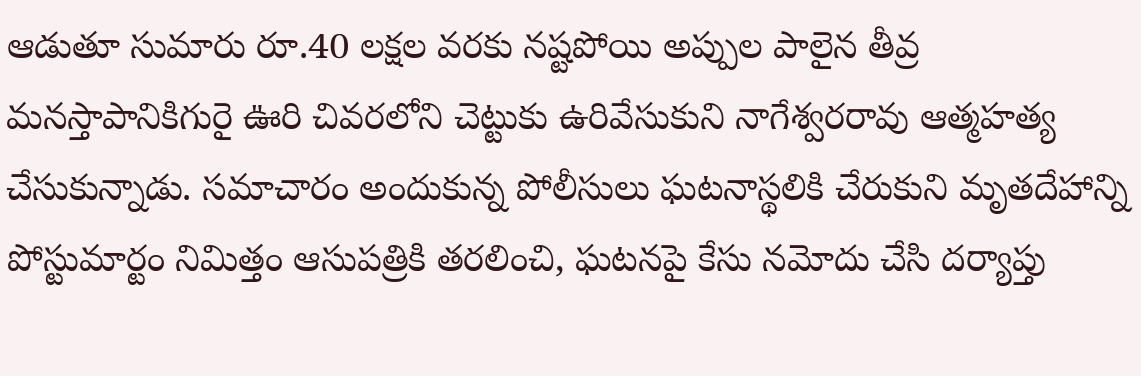ఆడుతూ సుమారు రూ.40 లక్షల వరకు నష్టపోయి అప్పుల పాలైన తీవ్ర మనస్తాపానికిగురై ఊరి చివరలోని చెట్టుకు ఉరివేసుకుని నాగేశ్వరరావు ఆత్మహత్య చేసుకున్నాడు. సమాచారం అందుకున్న పోలీసులు ఘటనాస్థలికి చేరుకుని మృతదేహాన్ని పోస్టుమార్టం నిమిత్తం ఆసుపత్రికి తరలించి, ఘటనపై కేసు నమోదు చేసి దర్యాప్తు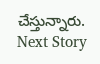చేస్తున్నారు.
Next Story